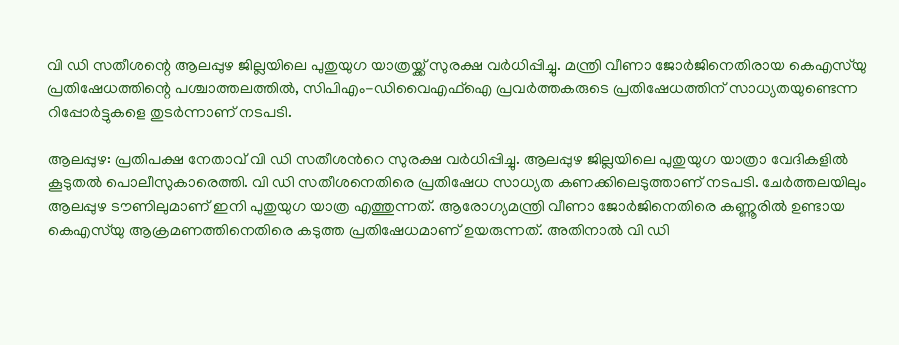വി ഡി സതീശന്റെ ആലപ്പുഴ ജില്ലയിലെ പുതുയുഗ യാത്രയ്ക്ക് സുരക്ഷ വർധിപ്പിച്ചു. മന്ത്രി വീണാ ജോർജിനെതിരായ കെഎസ്‌യു പ്രതിഷേധത്തിന്റെ പശ്ചാത്തലത്തിൽ, സിപിഎം-ഡിവൈഎഫ്ഐ പ്രവർത്തകരുടെ പ്രതിഷേധത്തിന് സാധ്യതയുണ്ടെന്ന റിപ്പോർട്ടുകളെ തുടർന്നാണ് നടപടി.

ആലപ്പുഴ: പ്രതിപക്ഷ നേതാവ് വി ഡി സതീശന്‍റെ സുരക്ഷ വർധിപ്പിച്ചു. ആലപ്പുഴ ജില്ലയിലെ പുതുയുഗ യാത്രാ വേദികളിൽ കൂടുതൽ പൊലീസുകാരെത്തി. വി ഡി സതീശനെതിരെ പ്രതിഷേധ സാധ്യത കണക്കിലെടുത്താണ് നടപടി. ചേർത്തലയിലും ആലപ്പുഴ ടൗണിലുമാണ് ഇനി പുതുയുഗ യാത്ര എത്തുന്നത്. ആരോഗ‍്യമന്ത്രി വീണാ ജോർജിനെതിരെ കണ്ണൂരിൽ ഉണ്ടായ കെഎസ്‌യു ആക്രമണത്തിനെതിരെ കടുത്ത പ്രതിഷേധമാണ് ഉയരുന്നത്. അതിനാൽ വി ഡി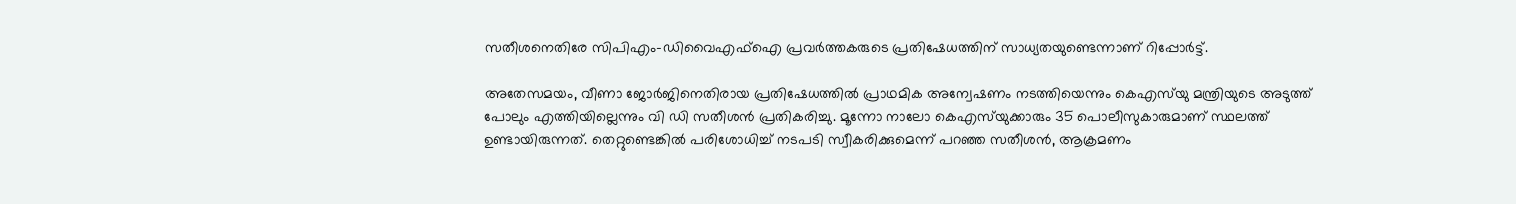സതീശനെതിരേ സിപിഎം-ഡിവൈഎഫ്ഐ പ്രവർത്തകരുടെ പ്രതിഷേധത്തിന് സാധ‍്യതയുണ്ടെന്നാണ് റിപ്പോർട്ട്.

അതേസമയം, വീണാ ജോർജിനെതിരായ പ്രതിഷേധത്തില്‍ പ്രാഥമിക അന്വേഷണം നടത്തിയെന്നും കെഎസ്‍യു മന്ത്രിയുടെ അടുത്ത് പോലും എത്തിയില്ലെന്നും വി ഡി സതീശന്‍ പ്രതികരിച്ചു. മൂന്നോ നാലോ കെഎസ്‍യുക്കാരും 35 പൊലീസുകാരുമാണ് സ്ഥലത്ത് ഉണ്ടായിരുന്നത്. തെറ്റുണ്ടെങ്കിൽ പരിശോധിച്ച് നടപടി സ്വീകരിക്കുമെന്ന് പറഞ്ഞ സതീശന്‍, ആക്രമണം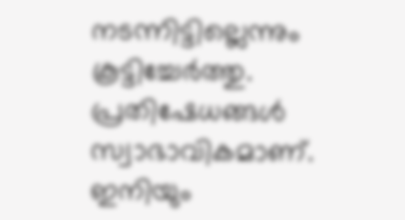നടന്നിട്ടില്ലെന്നും കൂട്ടിച്ചേര്‍ത്തു. പ്രതിഷേധങ്ങൾ സ്വാഭാവികമാണ്. ഇനിയും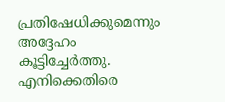പ്രതിഷേധിക്കുമെന്നും അദ്ദേഹം കൂട്ടിച്ചേര്‍ത്തു. എനിക്കെതിരെ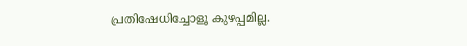പ്രതിഷേധിച്ചോളൂ കുഴപ്പമില്ല.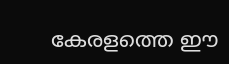കേരളത്തെ ഈ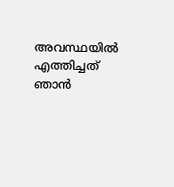അവസ്ഥയിൽ എത്തിച്ചത് ഞാൻ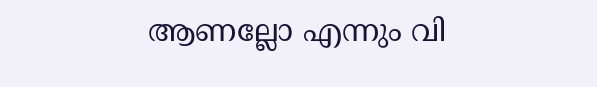ആണല്ലോ എന്നും വി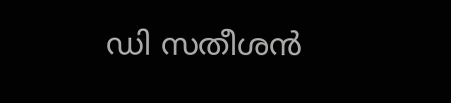ഡി സതീശന്‍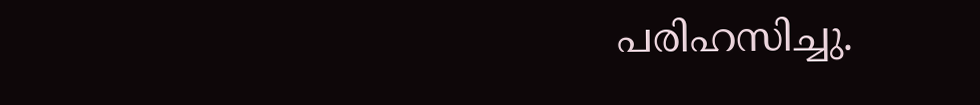പരിഹസിച്ചു.